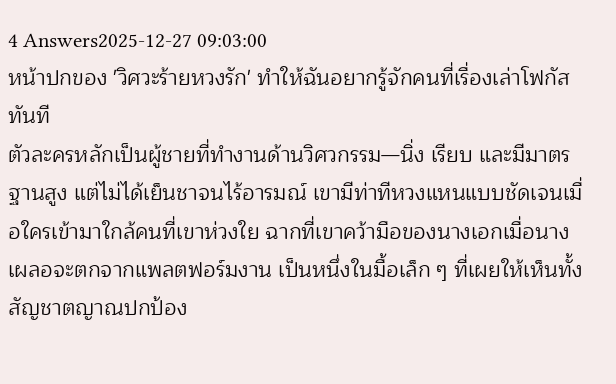4 Answers2025-12-27 09:03:00
หน้าปกของ 'วิศวะร้ายหวงรัก' ทำให้ฉันอยากรู้จักคนที่เรื่องเล่าโฟกัสทันที
ตัวละครหลักเป็นผู้ชายที่ทำงานด้านวิศวกรรม—นิ่ง เรียบ และมีมาตรฐานสูง แต่ไม่ได้เย็นชาจนไร้อารมณ์ เขามีท่าทีหวงแหนแบบชัดเจนเมื่อใครเข้ามาใกล้คนที่เขาห่วงใย ฉากที่เขาคว้ามือของนางเอกเมื่อนางเผลอจะตกจากแพลตฟอร์มงาน เป็นหนึ่งในมื้อเล็ก ๆ ที่เผยให้เห็นทั้งสัญชาตญาณปกป้อง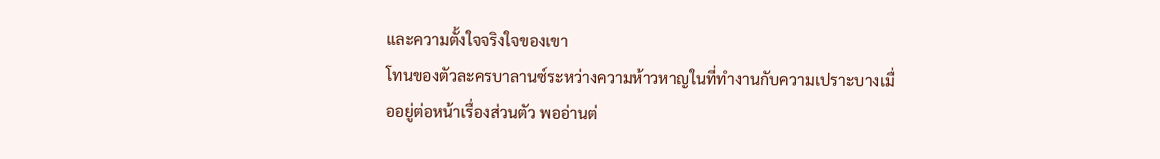และความตั้งใจจริงใจของเขา
โทนของตัวละครบาลานซ์ระหว่างความห้าวหาญในที่ทำงานกับความเปราะบางเมื่ออยู่ต่อหน้าเรื่องส่วนตัว พออ่านต่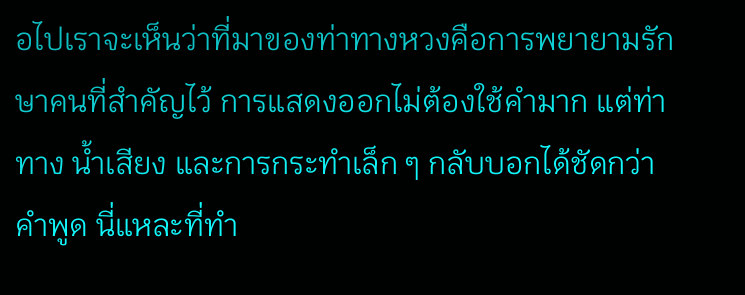อไปเราจะเห็นว่าที่มาของท่าทางหวงคือการพยายามรักษาคนที่สำคัญไว้ การแสดงออกไม่ต้องใช้คำมาก แต่ท่าทาง น้ำเสียง และการกระทำเล็ก ๆ กลับบอกได้ชัดกว่าคำพูด นี่แหละที่ทำ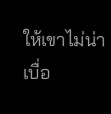ให้เขาไม่น่าเบื่อ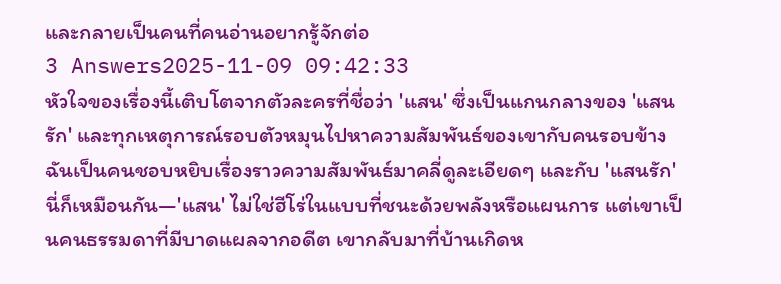และกลายเป็นคนที่คนอ่านอยากรู้จักต่อ
3 Answers2025-11-09 09:42:33
หัวใจของเรื่องนี้เติบโตจากตัวละครที่ชื่อว่า 'แสน' ซึ่งเป็นแกนกลางของ 'แสนรัก' และทุกเหตุการณ์รอบตัวหมุนไปหาความสัมพันธ์ของเขากับคนรอบข้าง
ฉันเป็นคนชอบหยิบเรื่องราวความสัมพันธ์มาคลี่ดูละเอียดๆ และกับ 'แสนรัก' นี่ก็เหมือนกัน—'แสน' ไม่ใช่ฮีโร่ในแบบที่ชนะด้วยพลังหรือแผนการ แต่เขาเป็นคนธรรมดาที่มีบาดแผลจากอดีต เขากลับมาที่บ้านเกิดห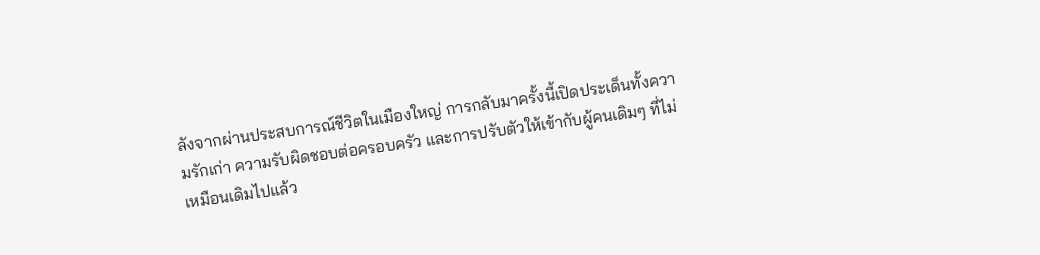ลังจากผ่านประสบการณ์ชีวิตในเมืองใหญ่ การกลับมาครั้งนี้เปิดประเด็นทั้งความรักเก่า ความรับผิดชอบต่อครอบครัว และการปรับตัวให้เข้ากับผู้คนเดิมๆ ที่ไม่เหมือนเดิมไปแล้ว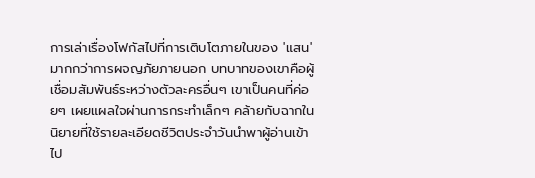การเล่าเรื่องโฟกัสไปที่การเติบโตภายในของ 'แสน' มากกว่าการผจญภัยภายนอก บทบาทของเขาคือผู้เชื่อมสัมพันธ์ระหว่างตัวละครอื่นๆ เขาเป็นคนที่ค่อยๆ เผยแผลใจผ่านการกระทำเล็กๆ คล้ายกับฉากในนิยายที่ใช้รายละเอียดชีวิตประจำวันนำพาผู้อ่านเข้าไป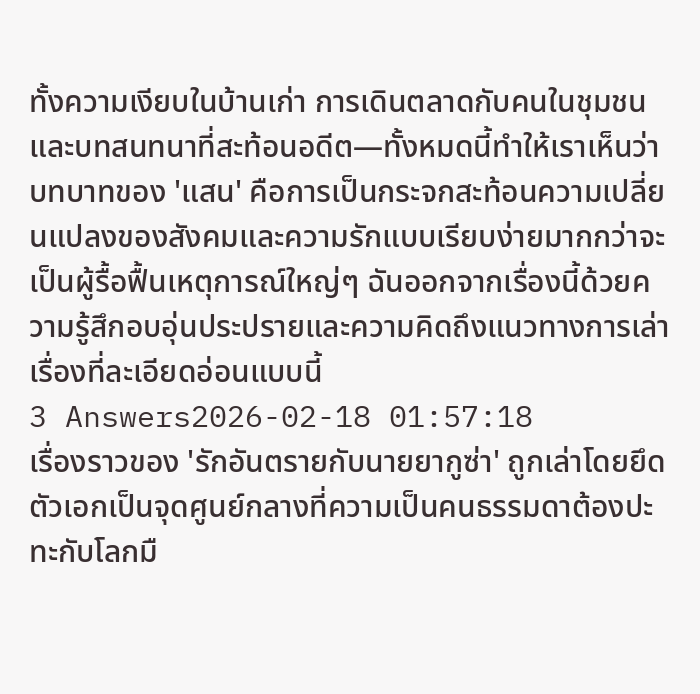ทั้งความเงียบในบ้านเก่า การเดินตลาดกับคนในชุมชน และบทสนทนาที่สะท้อนอดีต—ทั้งหมดนี้ทำให้เราเห็นว่าบทบาทของ 'แสน' คือการเป็นกระจกสะท้อนความเปลี่ยนแปลงของสังคมและความรักแบบเรียบง่ายมากกว่าจะเป็นผู้รื้อฟื้นเหตุการณ์ใหญ่ๆ ฉันออกจากเรื่องนี้ด้วยความรู้สึกอบอุ่นประปรายและความคิดถึงแนวทางการเล่าเรื่องที่ละเอียดอ่อนแบบนี้
3 Answers2026-02-18 01:57:18
เรื่องราวของ 'รักอันตรายกับนายยากูซ่า' ถูกเล่าโดยยึดตัวเอกเป็นจุดศูนย์กลางที่ความเป็นคนธรรมดาต้องปะทะกับโลกมื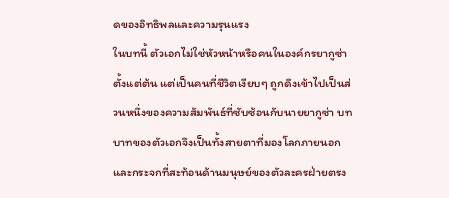ดของอิทธิพลและความรุนแรง
ในบทนี้ ตัวเอกไม่ใช่หัวหน้าหรือคนในองค์กรยากูซ่าตั้งแต่ต้น แต่เป็นคนที่ชีวิตเงียบๆ ถูกดึงเข้าไปเป็นส่วนหนึ่งของความสัมพันธ์ที่ซับซ้อนกับนายยากูซ่า บทบาทของตัวเอกจึงเป็นทั้งสายตาที่มองโลกภายนอก และกระจกที่สะท้อนด้านมนุษย์ของตัวละครฝ่ายตรง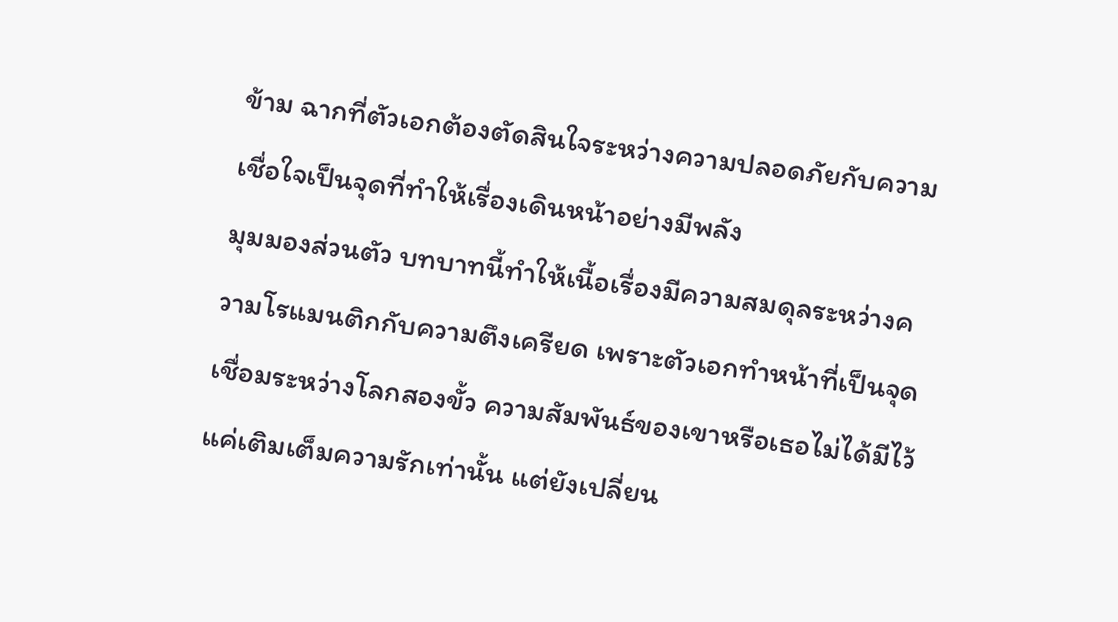ข้าม ฉากที่ตัวเอกต้องตัดสินใจระหว่างความปลอดภัยกับความเชื่อใจเป็นจุดที่ทำให้เรื่องเดินหน้าอย่างมีพลัง
มุมมองส่วนตัว บทบาทนี้ทำให้เนื้อเรื่องมีความสมดุลระหว่างความโรแมนติกกับความตึงเครียด เพราะตัวเอกทำหน้าที่เป็นจุดเชื่อมระหว่างโลกสองขั้ว ความสัมพันธ์ของเขาหรือเธอไม่ได้มีไว้แค่เติมเต็มความรักเท่านั้น แต่ยังเปลี่ยน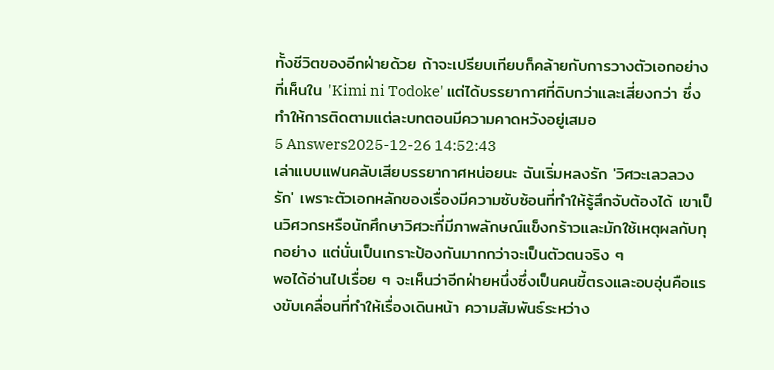ทั้งชีวิตของอีกฝ่ายด้วย ถ้าจะเปรียบเทียบก็คล้ายกับการวางตัวเอกอย่างที่เห็นใน 'Kimi ni Todoke' แต่ได้บรรยากาศที่ดิบกว่าและเสี่ยงกว่า ซึ่งทำให้การติดตามแต่ละบทตอนมีความคาดหวังอยู่เสมอ
5 Answers2025-12-26 14:52:43
เล่าแบบแฟนคลับเสียบรรยากาศหน่อยนะ ฉันเริ่มหลงรัก 'วิศวะเลวลวงรัก' เพราะตัวเอกหลักของเรื่องมีความซับซ้อนที่ทำให้รู้สึกจับต้องได้ เขาเป็นวิศวกรหรือนักศึกษาวิศวะที่มีภาพลักษณ์แข็งกร้าวและมักใช้เหตุผลกับทุกอย่าง แต่นั่นเป็นเกราะป้องกันมากกว่าจะเป็นตัวตนจริง ๆ
พอได้อ่านไปเรื่อย ๆ จะเห็นว่าอีกฝ่ายหนึ่งซึ่งเป็นคนขี้ตรงและอบอุ่นคือแรงขับเคลื่อนที่ทำให้เรื่องเดินหน้า ความสัมพันธ์ระหว่าง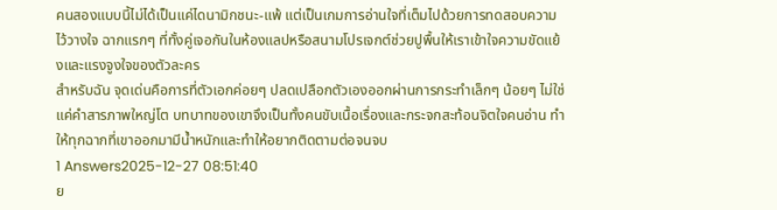คนสองแบบนี้ไม่ได้เป็นแค่ไดนามิกชนะ-แพ้ แต่เป็นเกมการอ่านใจที่เต็มไปด้วยการทดสอบความไว้วางใจ ฉากแรกๆ ที่ทั้งคู่เจอกันในห้องแลปหรือสนามโปรเจกต์ช่วยปูพื้นให้เราเข้าใจความขัดแย้งและแรงจูงใจของตัวละคร
สำหรับฉัน จุดเด่นคือการที่ตัวเอกค่อยๆ ปลดเปลือกตัวเองออกผ่านการกระทำเล็กๆ น้อยๆ ไม่ใช่แค่คำสารภาพใหญ่โต บทบาทของเขาจึงเป็นทั้งคนขับเนื้อเรื่องและกระจกสะท้อนจิตใจคนอ่าน ทำให้ทุกฉากที่เขาออกมามีน้ำหนักและทำให้อยากติดตามต่อจนจบ
1 Answers2025-12-27 08:51:40
ย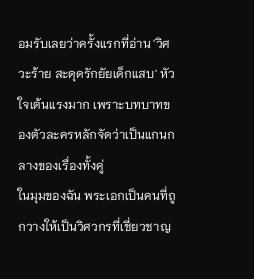อมรับเลยว่าครั้งแรกที่อ่าน 'วิศวะร้าย สะดุดรักยัยเด็กแสบ' หัวใจเต้นแรงมาก เพราะบทบาทของตัวละครหลักจัดว่าเป็นแกนกลางของเรื่องทั้งคู่
ในมุมของฉัน พระเอกเป็นคนที่ถูกวางให้เป็นวิศวกรที่เชี่ยวชาญ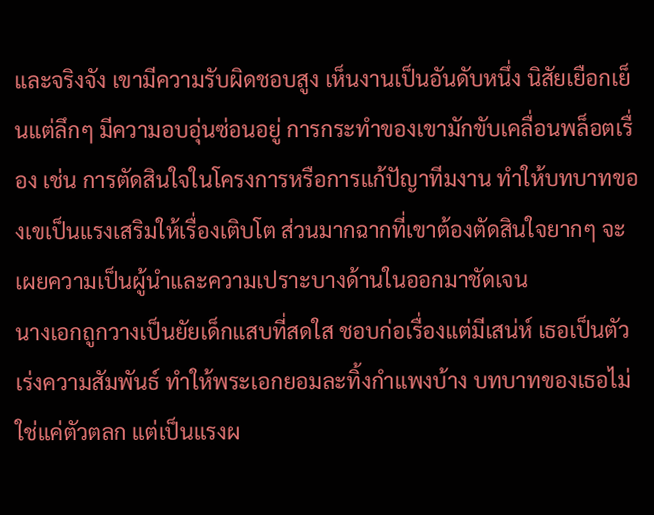และจริงจัง เขามีความรับผิดชอบสูง เห็นงานเป็นอันดับหนึ่ง นิสัยเยือกเย็นแต่ลึกๆ มีความอบอุ่นซ่อนอยู่ การกระทำของเขามักขับเคลื่อนพล็อตเรื่อง เช่น การตัดสินใจในโครงการหรือการแก้ปัญาทีมงาน ทำให้บทบาทของเขเป็นแรงเสริมให้เรื่องเติบโต ส่วนมากฉากที่เขาต้องตัดสินใจยากๆ จะเผยความเป็นผู้นำและความเปราะบางด้านในออกมาชัดเจน
นางเอกถูกวางเป็นยัยเด็กแสบที่สดใส ชอบก่อเรื่องแต่มีเสน่ห์ เธอเป็นตัวเร่งความสัมพันธ์ ทำให้พระเอกยอมละทิ้งกำแพงบ้าง บทบาทของเธอไม่ใช่แค่ตัวตลก แต่เป็นแรงผ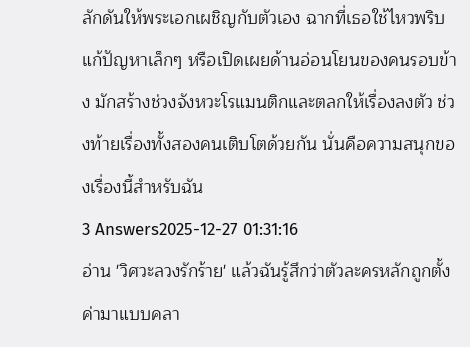ลักดันให้พระเอกเผชิญกับตัวเอง ฉากที่เธอใช้ไหวพริบแก้ปัญหาเล็กๆ หรือเปิดเผยด้านอ่อนโยนของคนรอบข้าง มักสร้างช่วงจังหวะโรแมนติกและตลกให้เรื่องลงตัว ช่วงท้ายเรื่องทั้งสองคนเติบโตด้วยกัน นั่นคือความสนุกของเรื่องนี้สำหรับฉัน
3 Answers2025-12-27 01:31:16
อ่าน 'วิศวะลวงรักร้าย' แล้วฉันรู้สึกว่าตัวละครหลักถูกตั้งค่ามาแบบคลา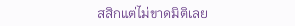สสิกแต่ไม่ขาดมิติเลย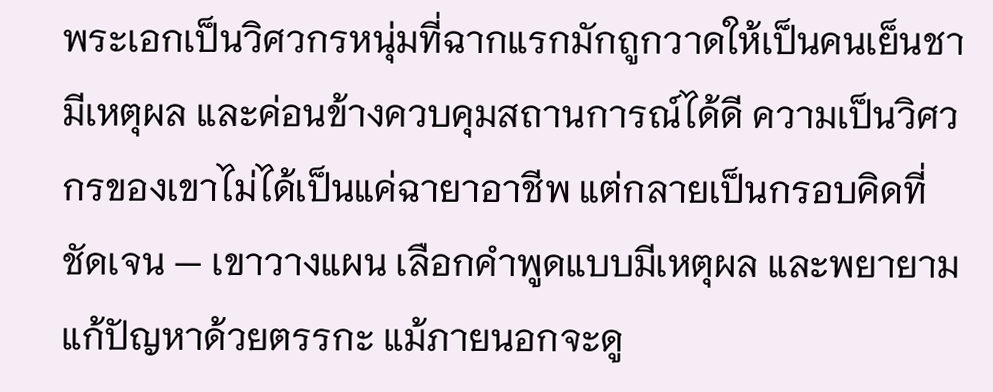พระเอกเป็นวิศวกรหนุ่มที่ฉากแรกมักถูกวาดให้เป็นคนเย็นชา มีเหตุผล และค่อนข้างควบคุมสถานการณ์ได้ดี ความเป็นวิศวกรของเขาไม่ได้เป็นแค่ฉายาอาชีพ แต่กลายเป็นกรอบคิดที่ชัดเจน — เขาวางแผน เลือกคำพูดแบบมีเหตุผล และพยายามแก้ปัญหาด้วยตรรกะ แม้ภายนอกจะดู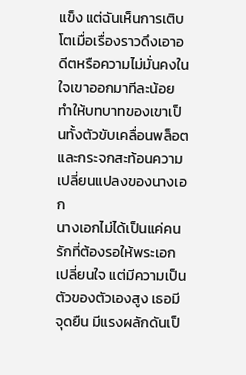แข็ง แต่ฉันเห็นการเติบโตเมื่อเรื่องราวดึงเอาอดีตหรือความไม่มั่นคงในใจเขาออกมาทีละน้อย ทำให้บทบาทของเขาเป็นทั้งตัวขับเคลื่อนพล็อตและกระจกสะท้อนความเปลี่ยนแปลงของนางเอก
นางเอกไม่ได้เป็นแค่คนรักที่ต้องรอให้พระเอกเปลี่ยนใจ แต่มีความเป็นตัวของตัวเองสูง เธอมีจุดยืน มีแรงผลักดันเป็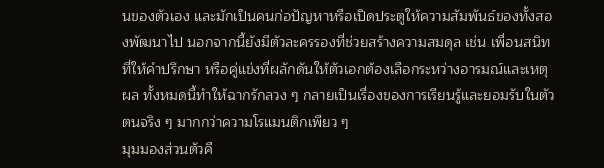นของตัวเอง และมักเป็นคนก่อปัญหาหรือเปิดประตูให้ความสัมพันธ์ของทั้งสองพัฒนาไป นอกจากนี้ยังมีตัวละครรองที่ช่วยสร้างความสมดุล เช่น เพื่อนสนิทที่ให้คำปรึกษา หรือคู่แข่งที่ผลักดันให้ตัวเอกต้องเลือกระหว่างอารมณ์และเหตุผล ทั้งหมดนี้ทำให้ฉากรักลวง ๆ กลายเป็นเรื่องของการเรียนรู้และยอมรับในตัวตนจริง ๆ มากกว่าความโรแมนติกเพียว ๆ
มุมมองส่วนตัวคื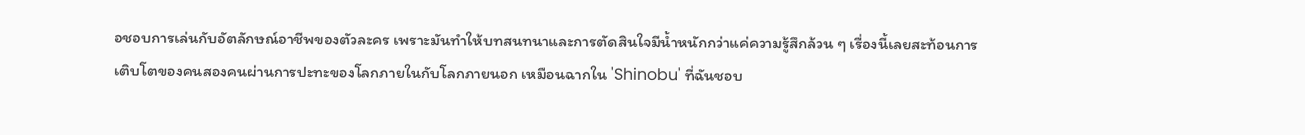อชอบการเล่นกับอัตลักษณ์อาชีพของตัวละคร เพราะมันทำให้บทสนทนาและการตัดสินใจมีน้ำหนักกว่าแค่ความรู้สึกล้วน ๆ เรื่องนี้เลยสะท้อนการเติบโตของคนสองคนผ่านการปะทะของโลกภายในกับโลกภายนอก เหมือนฉากใน 'Shinobu' ที่ฉันชอบ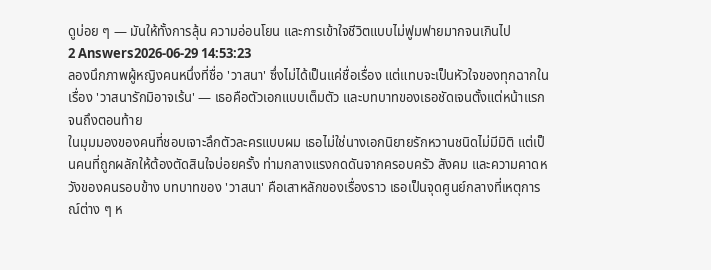ดูบ่อย ๆ — มันให้ทั้งการลุ้น ความอ่อนโยน และการเข้าใจชีวิตแบบไม่ฟูมฟายมากจนเกินไป
2 Answers2026-06-29 14:53:23
ลองนึกภาพผู้หญิงคนหนึ่งที่ชื่อ 'วาสนา' ซึ่งไม่ได้เป็นแค่ชื่อเรื่อง แต่แทบจะเป็นหัวใจของทุกฉากในเรื่อง 'วาสนารักมิอาจเร้น' — เธอคือตัวเอกแบบเต็มตัว และบทบาทของเธอชัดเจนตั้งแต่หน้าแรกจนถึงตอนท้าย
ในมุมมองของคนที่ชอบเจาะลึกตัวละครแบบผม เธอไม่ใช่นางเอกนิยายรักหวานชนิดไม่มีมิติ แต่เป็นคนที่ถูกผลักให้ต้องตัดสินใจบ่อยครั้ง ท่ามกลางแรงกดดันจากครอบครัว สังคม และความคาดหวังของคนรอบข้าง บทบาทของ 'วาสนา' คือเสาหลักของเรื่องราว เธอเป็นจุดศูนย์กลางที่เหตุการณ์ต่าง ๆ ห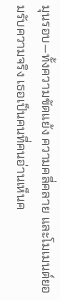มุนรอบ—ทั้งความขัดแย้ง ความคลี่คลาย และโมเมนต์ยอมรับความจริง เธอเป็นคนที่คนอ่านเห็นค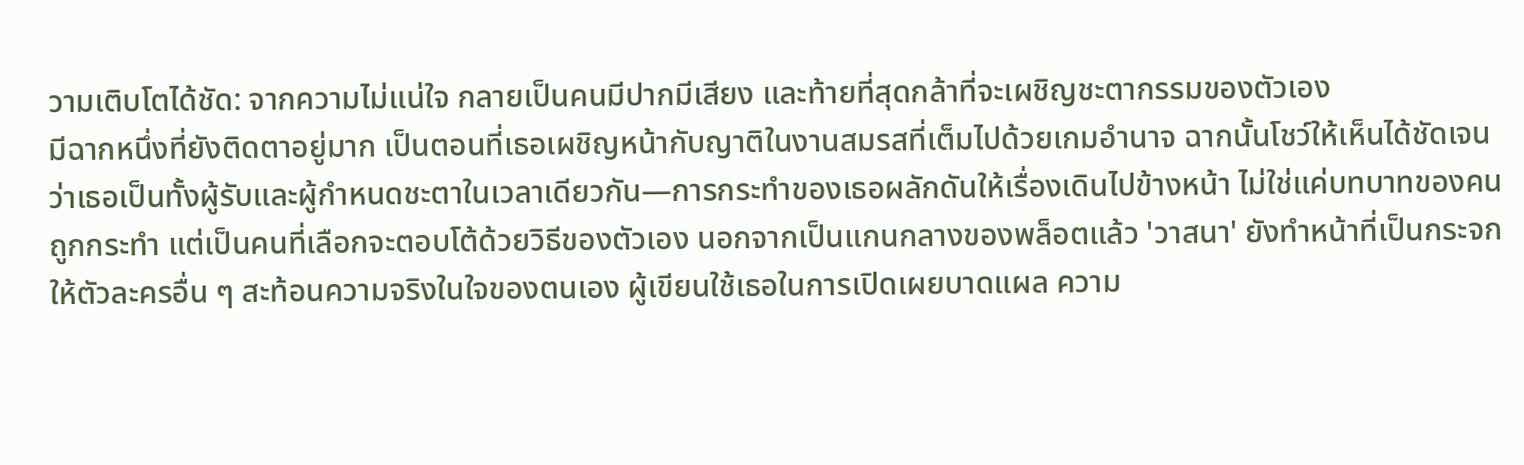วามเติบโตได้ชัด: จากความไม่แน่ใจ กลายเป็นคนมีปากมีเสียง และท้ายที่สุดกล้าที่จะเผชิญชะตากรรมของตัวเอง
มีฉากหนึ่งที่ยังติดตาอยู่มาก เป็นตอนที่เธอเผชิญหน้ากับญาติในงานสมรสที่เต็มไปด้วยเกมอำนาจ ฉากนั้นโชว์ให้เห็นได้ชัดเจนว่าเธอเป็นทั้งผู้รับและผู้กำหนดชะตาในเวลาเดียวกัน—การกระทำของเธอผลักดันให้เรื่องเดินไปข้างหน้า ไม่ใช่แค่บทบาทของคนถูกกระทำ แต่เป็นคนที่เลือกจะตอบโต้ด้วยวิธีของตัวเอง นอกจากเป็นแกนกลางของพล็อตแล้ว 'วาสนา' ยังทำหน้าที่เป็นกระจกให้ตัวละครอื่น ๆ สะท้อนความจริงในใจของตนเอง ผู้เขียนใช้เธอในการเปิดเผยบาดแผล ความ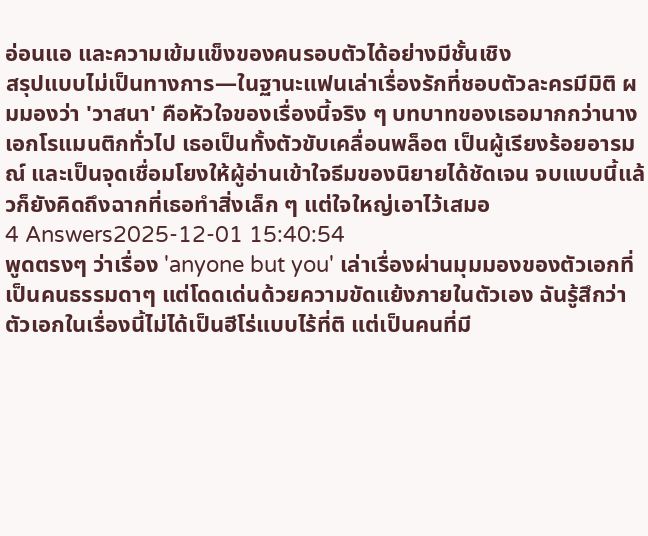อ่อนแอ และความเข้มแข็งของคนรอบตัวได้อย่างมีชั้นเชิง
สรุปแบบไม่เป็นทางการ—ในฐานะแฟนเล่าเรื่องรักที่ชอบตัวละครมีมิติ ผมมองว่า 'วาสนา' คือหัวใจของเรื่องนี้จริง ๆ บทบาทของเธอมากกว่านางเอกโรแมนติกทั่วไป เธอเป็นทั้งตัวขับเคลื่อนพล็อต เป็นผู้เรียงร้อยอารมณ์ และเป็นจุดเชื่อมโยงให้ผู้อ่านเข้าใจธีมของนิยายได้ชัดเจน จบแบบนี้แล้วก็ยังคิดถึงฉากที่เธอทำสิ่งเล็ก ๆ แต่ใจใหญ่เอาไว้เสมอ
4 Answers2025-12-01 15:40:54
พูดตรงๆ ว่าเรื่อง 'anyone but you' เล่าเรื่องผ่านมุมมองของตัวเอกที่เป็นคนธรรมดาๆ แต่โดดเด่นด้วยความขัดแย้งภายในตัวเอง ฉันรู้สึกว่าตัวเอกในเรื่องนี้ไม่ได้เป็นฮีโร่แบบไร้ที่ติ แต่เป็นคนที่มี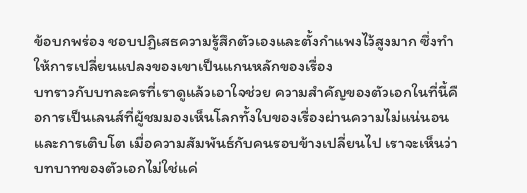ข้อบกพร่อง ชอบปฏิเสธความรู้สึกตัวเองและตั้งกำแพงไว้สูงมาก ซึ่งทำให้การเปลี่ยนแปลงของเขาเป็นแกนหลักของเรื่อง
บทราวกับบทละครที่เราดูแล้วเอาใจช่วย ความสำคัญของตัวเอกในที่นี้คือการเป็นเลนส์ที่ผู้ชมมองเห็นโลกทั้งใบของเรื่องผ่านความไม่แน่นอนและการเติบโต เมื่อความสัมพันธ์กับคนรอบข้างเปลี่ยนไป เราจะเห็นว่าบทบาทของตัวเอกไม่ใช่แค่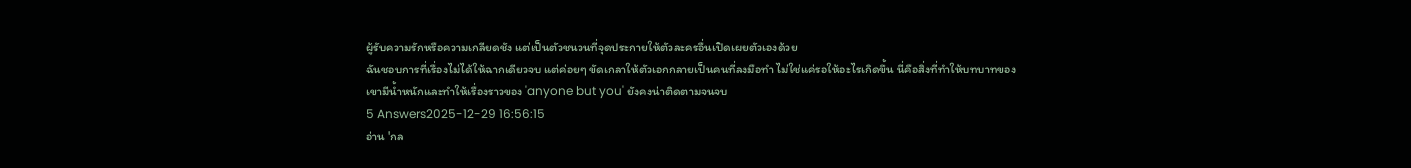ผู้รับความรักหรือความเกลียดชัง แต่เป็นตัวชนวนที่จุดประกายให้ตัวละครอื่นเปิดเผยตัวเองด้วย
ฉันชอบการที่เรื่องไม่ได้ให้ฉากเดียวจบ แต่ค่อยๆ ขัดเกลาให้ตัวเอกกลายเป็นคนที่ลงมือทำ ไม่ใช่แค่รอให้อะไรเกิดขึ้น นี่คือสิ่งที่ทำให้บทบาทของเขามีน้ำหนักและทำให้เรื่องราวของ 'anyone but you' ยังคงน่าติดตามจนจบ
5 Answers2025-12-29 16:56:15
อ่าน 'กล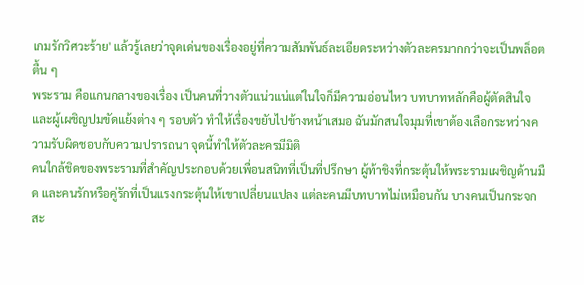เกมรักวิศวะร้าย' แล้วรู้เลยว่าจุดเด่นของเรื่องอยู่ที่ความสัมพันธ์ละเอียดระหว่างตัวละครมากกว่าจะเป็นพล็อตตื้น ๆ
พระราม คือแกนกลางของเรื่อง เป็นคนที่วางตัวแน่วแน่แต่ในใจก็มีความอ่อนไหว บทบาทหลักคือผู้ตัดสินใจและผู้เผชิญปมขัดแย้งต่าง ๆ รอบตัว ทำให้เรื่องขยับไปข้างหน้าเสมอ ฉันมักสนใจมุมที่เขาต้องเลือกระหว่างความรับผิดชอบกับความปรารถนา จุดนี้ทำให้ตัวละครมีมิติ
คนใกล้ชิดของพระรามที่สำคัญประกอบด้วยเพื่อนสนิทที่เป็นที่ปรึกษา ผู้ท้าชิงที่กระตุ้นให้พระรามเผชิญด้านมืด และคนรักหรือคู่รักที่เป็นแรงกระตุ้นให้เขาเปลี่ยนแปลง แต่ละคนมีบทบาทไม่เหมือนกัน บางคนเป็นกระจกสะ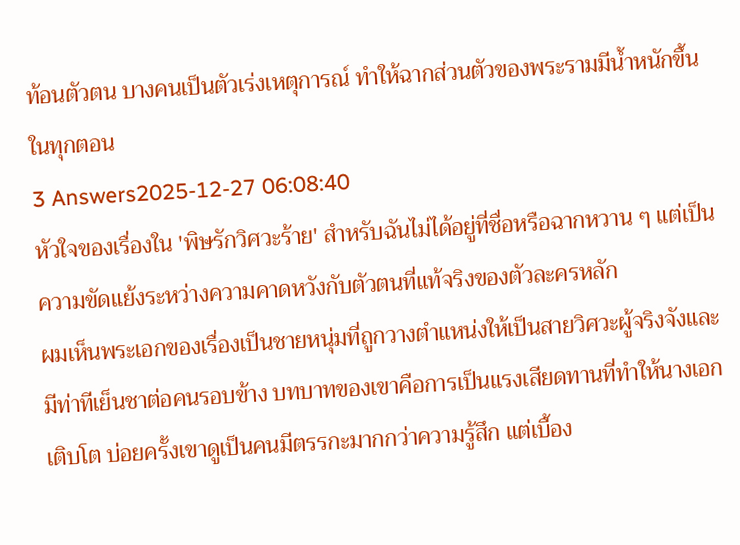ท้อนตัวตน บางคนเป็นตัวเร่งเหตุการณ์ ทำให้ฉากส่วนตัวของพระรามมีน้ำหนักขึ้นในทุกตอน
3 Answers2025-12-27 06:08:40
หัวใจของเรื่องใน 'พิษรักวิศวะร้าย' สำหรับฉันไม่ได้อยู่ที่ชื่อหรือฉากหวาน ๆ แต่เป็นความขัดแย้งระหว่างความคาดหวังกับตัวตนที่แท้จริงของตัวละครหลัก
ผมเห็นพระเอกของเรื่องเป็นชายหนุ่มที่ถูกวางตำแหน่งให้เป็นสายวิศวะผู้จริงจังและมีท่าทีเย็นชาต่อคนรอบข้าง บทบาทของเขาคือการเป็นแรงเสียดทานที่ทำให้นางเอกเติบโต บ่อยครั้งเขาดูเป็นคนมีตรรกะมากกว่าความรู้สึก แต่เบื้อง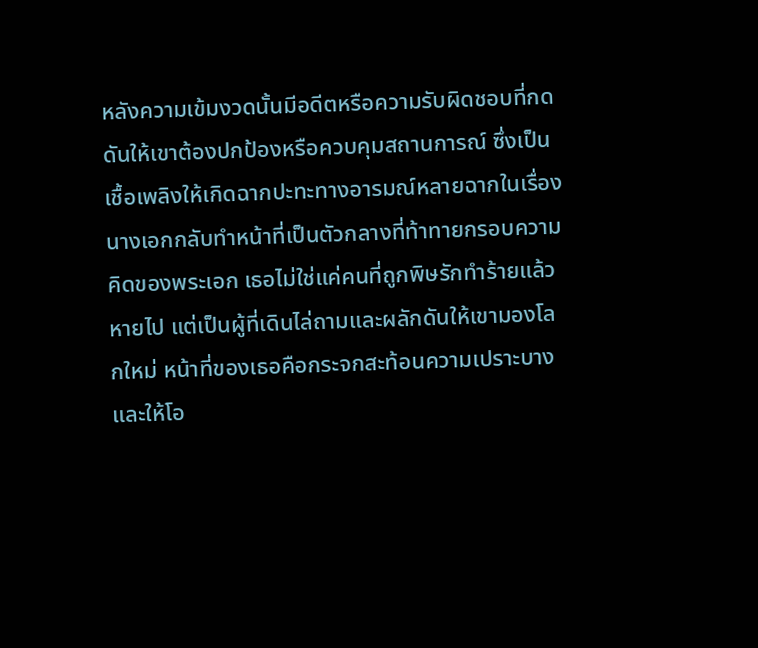หลังความเข้มงวดนั้นมีอดีตหรือความรับผิดชอบที่กดดันให้เขาต้องปกป้องหรือควบคุมสถานการณ์ ซึ่งเป็นเชื้อเพลิงให้เกิดฉากปะทะทางอารมณ์หลายฉากในเรื่อง
นางเอกกลับทำหน้าที่เป็นตัวกลางที่ท้าทายกรอบความคิดของพระเอก เธอไม่ใช่แค่คนที่ถูกพิษรักทำร้ายแล้วหายไป แต่เป็นผู้ที่เดินไล่ถามและผลักดันให้เขามองโลกใหม่ หน้าที่ของเธอคือกระจกสะท้อนความเปราะบางและให้โอ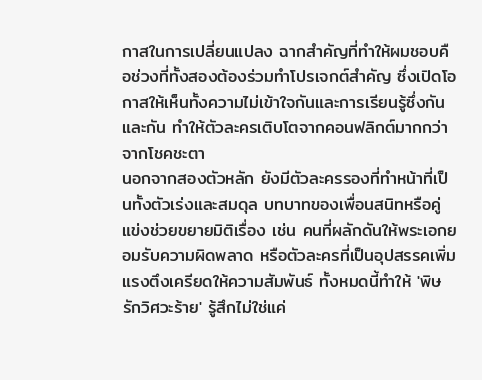กาสในการเปลี่ยนแปลง ฉากสำคัญที่ทำให้ผมชอบคือช่วงที่ทั้งสองต้องร่วมทำโปรเจกต์สำคัญ ซึ่งเปิดโอกาสให้เห็นทั้งความไม่เข้าใจกันและการเรียนรู้ซึ่งกันและกัน ทำให้ตัวละครเติบโตจากคอนฟลิกต์มากกว่าจากโชคชะตา
นอกจากสองตัวหลัก ยังมีตัวละครรองที่ทำหน้าที่เป็นทั้งตัวเร่งและสมดุล บทบาทของเพื่อนสนิทหรือคู่แข่งช่วยขยายมิติเรื่อง เช่น คนที่ผลักดันให้พระเอกยอมรับความผิดพลาด หรือตัวละครที่เป็นอุปสรรคเพิ่มแรงตึงเครียดให้ความสัมพันธ์ ทั้งหมดนี้ทำให้ 'พิษรักวิศวะร้าย' รู้สึกไม่ใช่แค่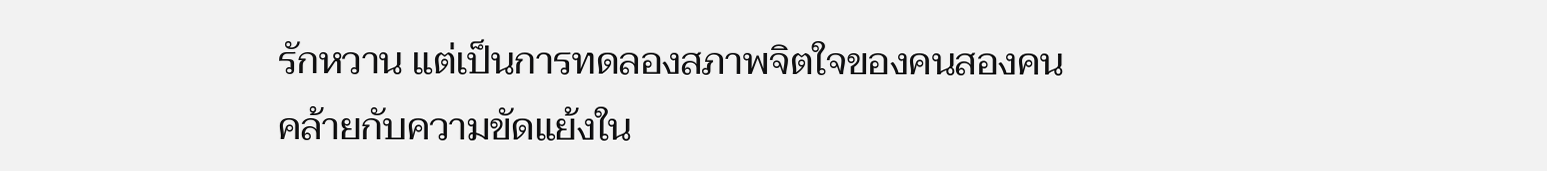รักหวาน แต่เป็นการทดลองสภาพจิตใจของคนสองคน คล้ายกับความขัดแย้งใน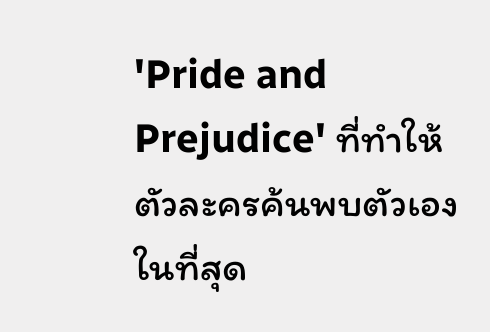'Pride and Prejudice' ที่ทำให้ตัวละครค้นพบตัวเองในที่สุด